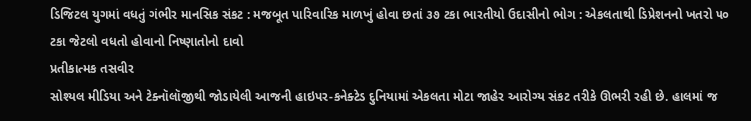ડિજિટલ યુગમાં વધતું ગંભીર માનસિક સંકટ : મજબૂત પારિવારિક માળખું હોવા છતાં ૩૭ ટકા ભારતીયો ઉદાસીનો ભોગ : એકલતાથી ડિપ્રેશનનો ખતરો ૫૦ ટકા જેટલો વધતો હોવાનો નિષ્ણાતોનો દાવો
પ્રતીકાત્મક તસવીર
સોશ્યલ મીડિયા અને ટેક્નૉલૉજીથી જોડાયેલી આજની હાઇપર-કનેક્ટેડ દુનિયામાં એકલતા મોટા જાહેર આરોગ્ય સંકટ તરીકે ઊભરી રહી છે. હાલમાં જ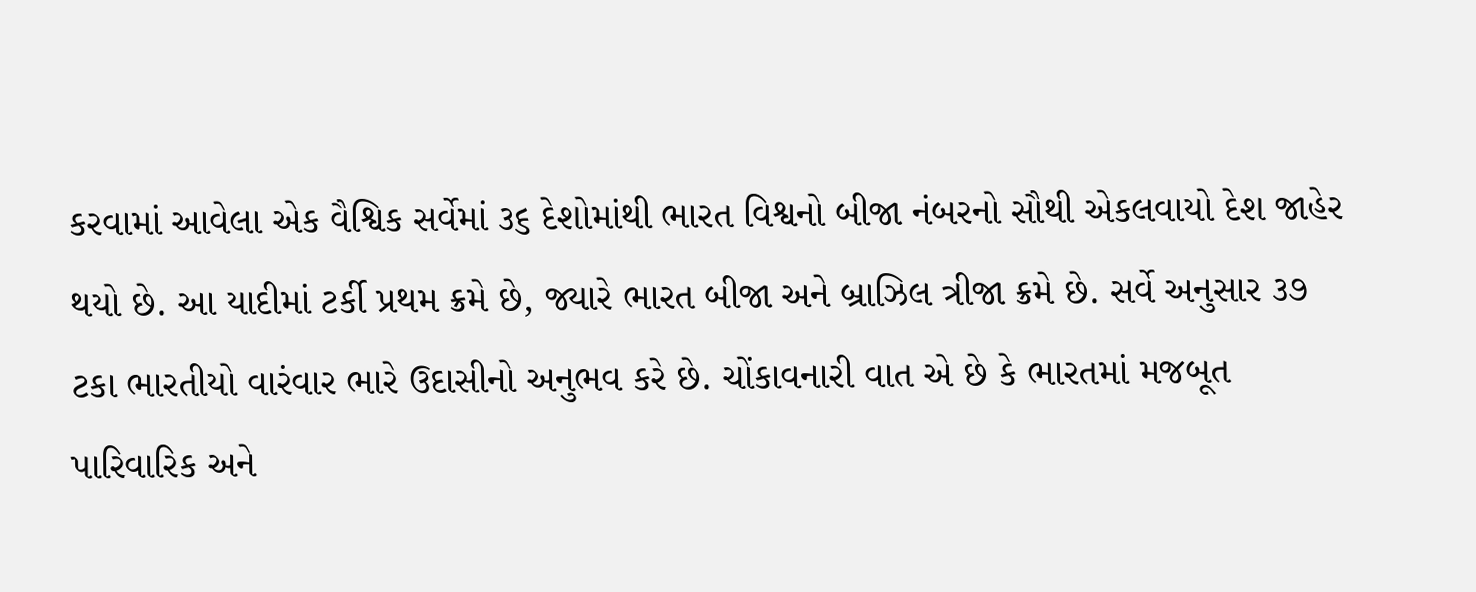કરવામાં આવેલા એક વૈશ્વિક સર્વેમાં ૩૬ દેશોમાંથી ભારત વિશ્વનો બીજા નંબરનો સૌથી એકલવાયો દેશ જાહેર થયો છે. આ યાદીમાં ટર્કી પ્રથમ ક્રમે છે, જ્યારે ભારત બીજા અને બ્રાઝિલ ત્રીજા ક્રમે છે. સર્વે અનુસાર ૩૭ ટકા ભારતીયો વારંવાર ભારે ઉદાસીનો અનુભવ કરે છે. ચોંકાવનારી વાત એ છે કે ભારતમાં મજબૂત પારિવારિક અને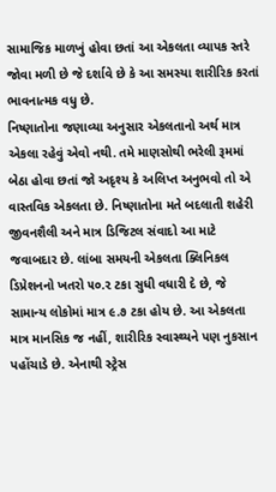સામાજિક માળખું હોવા છતાં આ એકલતા વ્યાપક સ્તરે જોવા મળી છે જે દર્શાવે છે કે આ સમસ્યા શારીરિક કરતાં ભાવનાત્મક વધુ છે.
નિષ્ણાતોના જણાવ્યા અનુસાર એકલતાનો અર્થ માત્ર એકલા રહેવું એવો નથી. તમે માણસોથી ભરેલી રૂમમાં બેઠા હોવા છતાં જો અદૃશ્ય કે અલિપ્ત અનુભવો તો એ વાસ્તવિક એકલતા છે. નિષ્ણાતોના મતે બદલાતી શહેરી જીવનશૈલી અને માત્ર ડિજિટલ સંવાદો આ માટે જવાબદાર છે. લાંબા સમયની એકલતા ક્લિનિકલ ડિપ્રેશનનો ખતરો ૫૦.૨ ટકા સુધી વધારી દે છે, જે સામાન્ય લોકોમાં માત્ર ૯.૭ ટકા હોય છે. આ એકલતા માત્ર માનસિક જ નહીં, શારીરિક સ્વાસ્થ્યને પણ નુકસાન પહોંચાડે છે. એનાથી સ્ટ્રેસ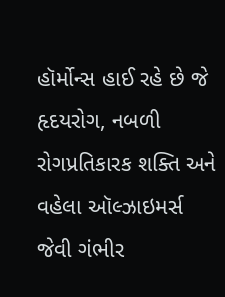હૉર્મોન્સ હાઈ રહે છે જે હૃદયરોગ, નબળી રોગપ્રતિકારક શક્તિ અને વહેલા ઑલ્ઝાઇમર્સ જેવી ગંભીર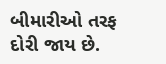બીમારીઓ તરફ દોરી જાય છે.